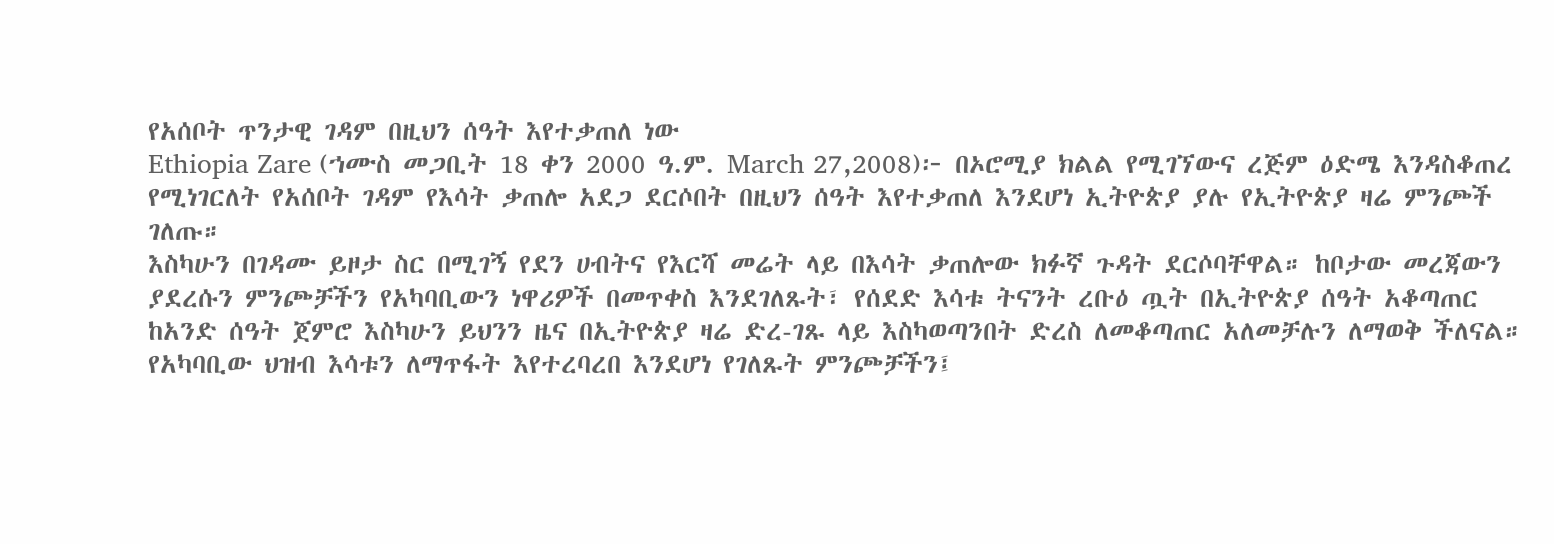የአሰቦት ጥንታዊ ገዳም በዚህን ሰዓት እየተቃጠለ ነው
Ethiopia Zare (ኀሙስ መጋቢት 18 ቀን 2000 ዓ.ም. March 27,2008)፦ በኦሮሚያ ክልል የሚገኘውና ረጅም ዕድሜ እንዳስቆጠረ የሚነገርለት የአሰቦት ገዳም የእሳት ቃጠሎ አደጋ ደርሶበት በዚህን ሰዓት እየተቃጠለ እንደሆነ ኢትዮጵያ ያሉ የኢትዮጵያ ዛሬ ምንጮች ገለጡ።
እስካሁን በገዳሙ ይዞታ ስር በሚገኝ የደን ሀብትና የእርሻ መሬት ላይ በእሳት ቃጠሎው ክፉኛ ጉዳት ደርሶባቸዋል። ከቦታው መረጃውን ያደረሱን ምንጮቻችን የአካባቢውን ነዋሪዎች በመጥቀስ እንደገለጹት፣ የሰደድ እሳቱ ትናንት ረቡዕ ጧት በኢትዮጵያ ሰዓት አቆጣጠር ከአንድ ሰዓት ጀምሮ እስካሁን ይህንን ዜና በኢትዮጵያ ዛሬ ድረ-ገጹ ላይ እስካወጣንበት ድረስ ለመቆጣጠር አለመቻሉን ለማወቅ ችለናል።
የአካባቢው ህዝብ እሳቱን ለማጥፋት እየተረባረበ እንደሆነ የገለጹት ምንጮቻችን፤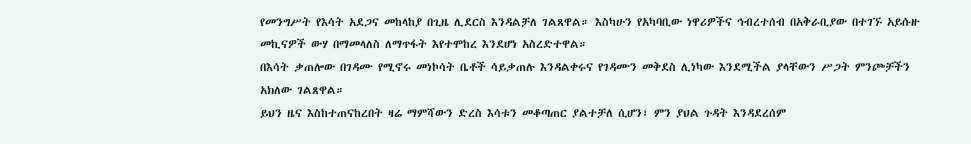የመንግሥት የእሳት አደጋና መከላከያ በጊዜ ሊደርስ እንዳልቻለ ገልጸዋል። እስካሁን የአካባቢው ነዋሪዎችና ኅብረተሰብ በአቅራቢያው በተገኙ አይሱዙ መኪናዎች ውሃ በማመላለስ ለማጥፋት እየተሞከረ እንደሆነ አስረድተዋል።
በእሳት ቃጠሎው በገዳሙ የሚኖሩ መነኮሳት ቤቶች ሳይቃጠሉ እንዳልቀሩና የገዳሙን መቅደስ ሊነካው እንደሚችል ያላቸውን ሥጋት ምንጮቻችን አክለው ገልጸዋል።
ይህን ዜና እስከተጠናከረበት ዛሬ ማምሻውን ድረስ እሳቱን መቆጣጠር ያልተቻለ ሲሆን፣ ምን ያህል ጉዳት እንዳደረሰም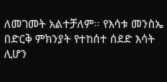ለመገመት አልተቻለም። የእሳቱ መንስኤ በድርቅ ምክንያት የተከሰተ ሰደድ እሳት ሊሆን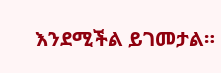እንደሚችል ይገመታል።